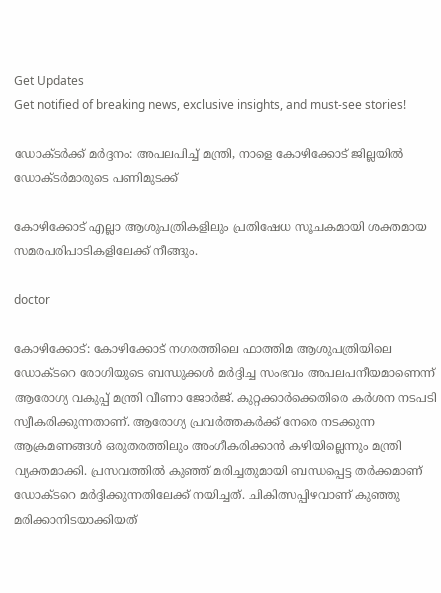Get Updates
Get notified of breaking news, exclusive insights, and must-see stories!

ഡോക്ടർക്ക് മർദ്ദനം: അപലപിച്ച് മന്ത്രി, നാളെ കോഴിക്കോട് ജില്ലയില്‍ ഡോക്ടർമാരുടെ പണിമുടക്ക്

കോഴിക്കോട് എല്ലാ ആശുപത്രികളിലും പ്രതിഷേധ സൂചകമായി ശക്തമായ സമരപരിപാടികളിലേക്ക് നീങ്ങും.

doctor

കോഴിക്കോട്: കോഴിക്കോട് നഗരത്തിലെ ഫാത്തിമ ആശുപത്രിയിലെ ഡോക്ടറെ രോഗിയുടെ ബന്ധുക്കൾ മർദ്ദിച്ച സംഭവം അപലപനീയമാണെന്ന് ആരോഗ്യ വകുപ്പ് മന്ത്രി വീണാ ജോർജ്. കുറ്റക്കാർക്കെതിരെ കർശന നടപടി സ്വീകരിക്കുന്നതാണ്. ആരോഗ്യ പ്രവർത്തകർക്ക് നേരെ നടക്കുന്ന ആക്രമണങ്ങൾ ഒരുതരത്തിലും അംഗീകരിക്കാൻ കഴിയില്ലെന്നും മന്ത്രി വ്യക്തമാക്കി. പ്രസവത്തില്‍ കുഞ്ഞ് മരിച്ചതുമായി ബന്ധപ്പെട്ട തർക്കമാണ് ഡോക്ടറെ മർദ്ദിക്കുന്നതിലേക്ക് നയിച്ചത്. ചികിത്സപ്പിഴവാണ് കുഞ്ഞു മരിക്കാനിടയാക്കിയത്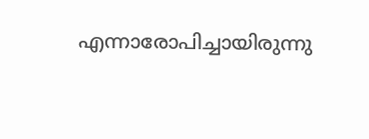എന്നാരോപിച്ചായിരുന്നു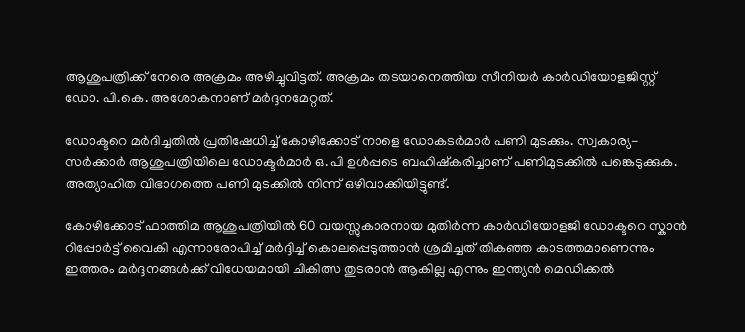ആശുപത്രിക്ക് നേരെ അക്രമം അഴിച്ചുവിട്ടത്. അക്രമം തടയാനെത്തിയ സീനിയര്‍ കാര്‍ഡിയോളജിസ്റ്റ് ഡോ. പി.കെ. അശോകനാണ് മർദ്ദനമേറ്റത്.

ഡോക്ടറെ മര്‍ദിച്ചതില്‍ പ്രതിഷേധിച്ച് കോഴിക്കോട് നാളെ ഡോകടര്‍മാര്‍ പണി മുടക്കും. സ്വകാര്യ-സർക്കാർ ആശുപത്രിയിലെ ഡോക്ടർമാർ ഒ.പി ഉള്‍പ്പടെ ബഹിഷ്‌കരിച്ചാണ് പണിമുടക്കില്‍ പങ്കെടുക്കുക. അത്യാഹിത വിഭാഗത്തെ പണി മുടക്കില്‍ നിന്ന് ഒഴിവാക്കിയിട്ടുണ്ട്.

കോഴിക്കോട് ഫാത്തിമ ആശുപത്രിയിൽ 60 വയസ്സുകാരനായ മുതിർന്ന കാർഡിയോളജി ഡോക്ടറെ സ്കാൻ റിപ്പോർട്ട് വൈകി എന്നാരോപിച്ച് മർദ്ദിച്ച് കൊലപ്പെടുത്താൻ ശ്രമിച്ചത് തികഞ്ഞ കാടത്തമാണെന്നും ഇത്തരം മർദ്ദനങ്ങൾക്ക് വിധേയമായി ചികിത്സ തുടരാൻ ആകില്ല എന്നും ഇന്ത്യൻ മെഡിക്കൽ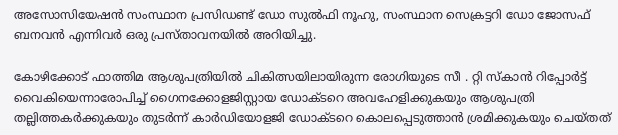അസോസിയേഷൻ സംസ്ഥാന പ്രസിഡണ്ട് ഡോ സുൽഫി നൂഹു, സംസ്ഥാന സെക്രട്ടറി ഡോ ജോസഫ് ബനവൻ എന്നിവർ ഒരു പ്രസ്താവനയിൽ അറിയിച്ചു.

കോഴിക്കോട് ഫാത്തിമ ആശുപത്രിയിൽ ചികിത്സയിലായിരുന്ന രോഗിയുടെ സീ . റ്റി സ്കാൻ റിപ്പോർട്ട് വൈകിയെന്നാരോപിച്ച് ഗൈനക്കോളജിസ്റ്റായ ഡോക്ടറെ അവഹേളിക്കുകയും ആശുപത്രി തല്ലിത്തകർക്കുകയും തുടർന്ന് കാർഡിയോളജി ഡോക്ടറെ കൊലപ്പെടുത്താൻ ശ്രമിക്കുകയും ചെയ്തത്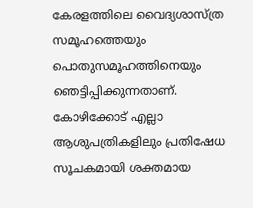കേരളത്തിലെ വൈദ്യശാസ്ത്ര സമൂഹത്തെയും പൊതുസമൂഹത്തിനെയും ഞെട്ടിപ്പിക്കുന്നതാണ്. കോഴിക്കോട് എല്ലാ ആശുപത്രികളിലും പ്രതിഷേധ സൂചകമായി ശക്തമായ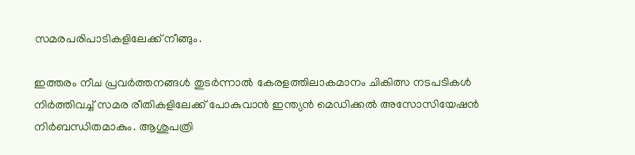സമരപരിപാടികളിലേക്ക് നീങ്ങും.

ഇത്തരം നീച പ്രവർത്തനങ്ങൾ തുടർന്നാൽ കേരളത്തിലാകമാനം ചികിത്സ നടപടികൾ നിർത്തിവച്ച് സമര രീതികളിലേക്ക് പോകുവാൻ ഇന്ത്യൻ മെഡിക്കൽ അസോസിയേഷൻ നിർബന്ധിതമാകും. ആശുപത്രി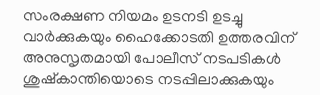സംരക്ഷണ നിയമം ഉടനടി ഉടച്ചു വാർക്കുകയും ഹൈക്കോടതി ഉത്തരവിന് അനുസൃതമായി പോലീസ് നടപടികൾ ശുഷ്കാന്തിയൊടെ നടപ്പിലാക്കുകയും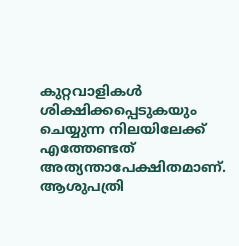കുറ്റവാളികൾ ശിക്ഷിക്കപ്പെടുകയും ചെയ്യുന്ന നിലയിലേക്ക് എത്തേണ്ടത് അത്യന്താപേക്ഷിതമാണ്. ആശുപത്രി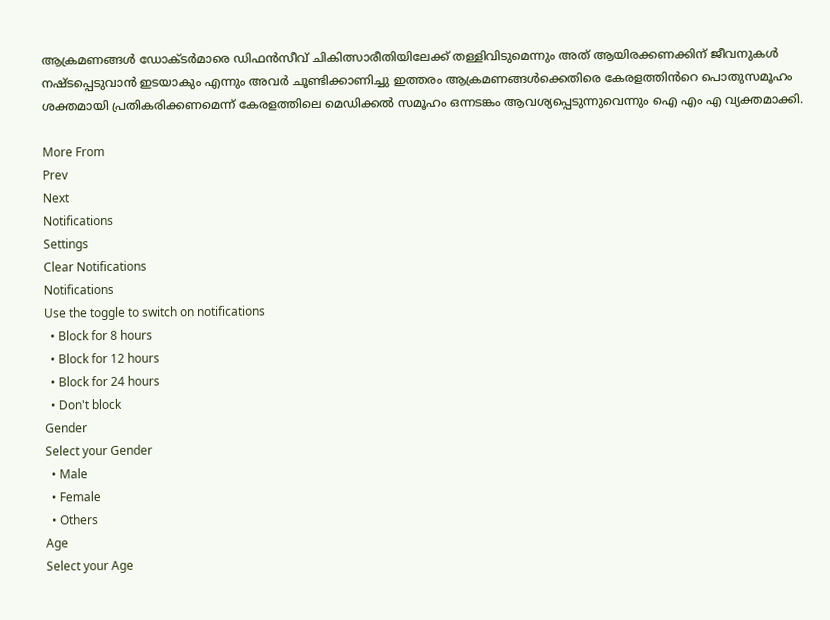ആക്രമണങ്ങൾ ഡോക്ടർമാരെ ഡിഫൻസീവ് ചികിത്സാരീതിയിലേക്ക് തള്ളിവിടുമെന്നും അത് ആയിരക്കണക്കിന് ജീവനുകൾ നഷ്ടപ്പെടുവാൻ ഇടയാകും എന്നും അവർ ചൂണ്ടിക്കാണിച്ചു ഇത്തരം ആക്രമണങ്ങൾക്കെതിരെ കേരളത്തിൻറെ പൊതുസമൂഹം ശക്തമായി പ്രതികരിക്കണമെന്ന് കേരളത്തിലെ മെഡിക്കൽ സമൂഹം ഒന്നടങ്കം ആവശ്യപ്പെടുന്നുവെന്നും ഐ എം എ വ്യക്തമാക്കി.

More From
Prev
Next
Notifications
Settings
Clear Notifications
Notifications
Use the toggle to switch on notifications
  • Block for 8 hours
  • Block for 12 hours
  • Block for 24 hours
  • Don't block
Gender
Select your Gender
  • Male
  • Female
  • Others
Age
Select your Age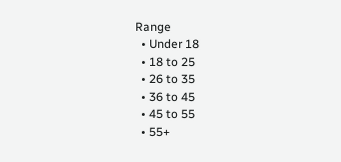Range
  • Under 18
  • 18 to 25
  • 26 to 35
  • 36 to 45
  • 45 to 55
  • 55+